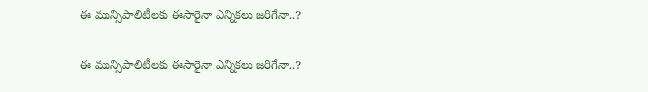ఈ మున్సిపాలిటీలకు ఈసారైనా ఎన్నికలు జరిగేనా..?

ఈ మున్సిపాలిటీలకు ఈసారైనా ఎన్నికలు జరిగేనా..?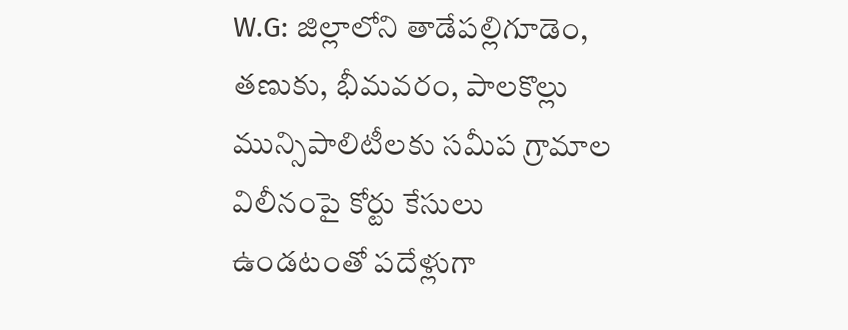W.G: జిల్లాలోని తాడేపల్లిగూడెం, తణుకు, భీమవరం, పాలకొల్లు మున్సిపాలిటీలకు సమీప గ్రామాల విలీనంపై కోర్టు కేసులు ఉండటంతో పదేళ్లుగా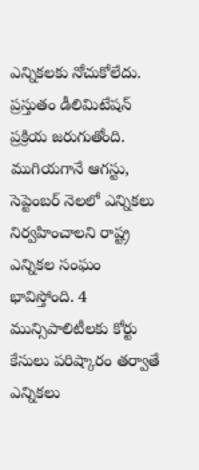ఎన్నికలకు నోచుకోలేదు. ప్రస్తుతం డీలిమిటేషన్ ప్రక్రియ జరుగుతోంది. ముగియగానే ఆగస్టు, సెప్టెంబర్ నెలలో ఎన్నికలు నిర్వహించాలని రాష్ట్ర ఎన్నికల సంఘం భావిస్తోంది. 4 మున్సిపాలిటీలకు కోర్టు కేసులు పరిష్కారం తర్వాతే ఎన్నికలు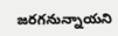జరగనున్నాయని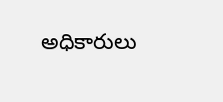అధికారులు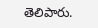తెలిపారు.